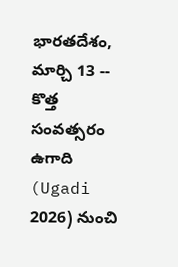భారతదేశం, మార్చి 13 -- కొత్త సంవత్సరం ఉగాది (Ugadi 2026) నుంచి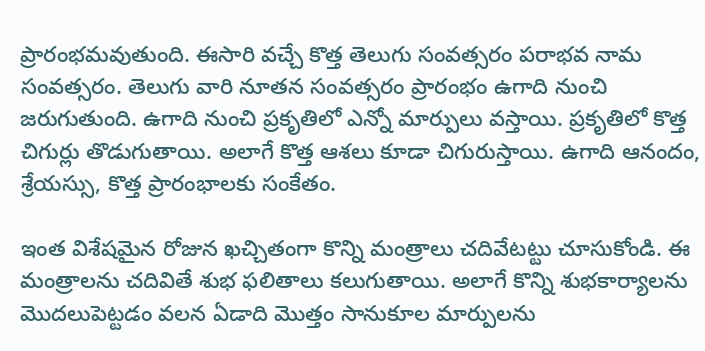ప్రారంభమవుతుంది. ఈసారి వచ్చే కొత్త తెలుగు సంవత్సరం పరాభవ నామ సంవత్సరం. తెలుగు వారి నూతన సంవత్సరం ప్రారంభం ఉగాది నుంచి జరుగుతుంది. ఉగాది నుంచి ప్రకృతిలో ఎన్నో మార్పులు వస్తాయి. ప్రకృతిలో కొత్త చిగుర్లు తొడుగుతాయి. అలాగే కొత్త ఆశలు కూడా చిగురుస్తాయి. ఉగాది ఆనందం, శ్రేయస్సు, కొత్త ప్రారంభాలకు సంకేతం.

ఇంత విశేషమైన రోజున ఖచ్చితంగా కొన్ని మంత్రాలు చదివేటట్టు చూసుకోండి. ఈ మంత్రాలను చదివితే శుభ ఫలితాలు కలుగుతాయి. అలాగే కొన్ని శుభకార్యాలను మొదలుపెట్టడం వలన ఏడాది మొత్తం సానుకూల మార్పులను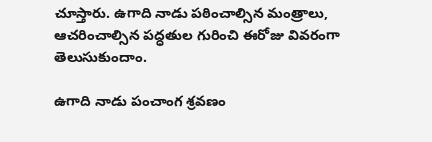చూస్తారు. ఉగాది నాడు పఠించాల్సిన మంత్రాలు, ఆచరించాల్సిన పద్ధతుల గురించి ఈరోజు వివరంగా తెలుసుకుందాం.

ఉగాది నాడు పంచాంగ శ్రవణం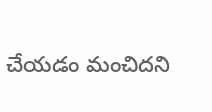చేయడం మంచిదని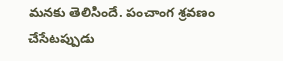మనకు తెలిసిందే. పంచాంగ శ్రవణం చేసేటప్పుడు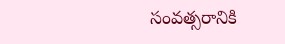సంవత్సరానికి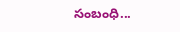సంబంధి...